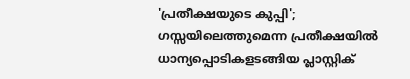'പ്രതീക്ഷയുടെ കുപ്പി'; ഗസ്സയിലെത്തുമെന്ന പ്രതീക്ഷയിൽ ധാന്യപ്പൊടികളടങ്ങിയ പ്ലാസ്റ്റിക്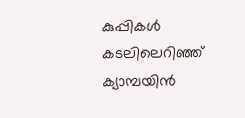കുപ്പികൾ കടലിലെറിഞ്ഞ് ക്യാമ്പയിന്‍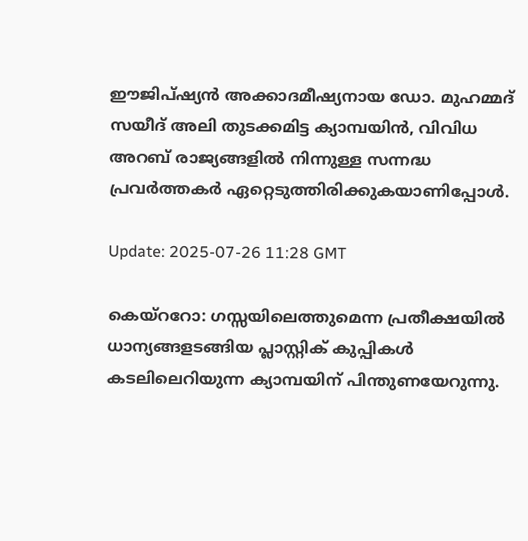ഈജിപ്ഷ്യൻ അക്കാദമീഷ്യനായ ഡോ. മുഹമ്മദ് സയീദ് അലി തുടക്കമിട്ട ക്യാമ്പയിന്‍, വിവിധ അറബ് രാജ്യങ്ങളില്‍ നിന്നുള്ള സന്നദ്ധ പ്രവര്‍ത്തകര്‍ ഏറ്റെടുത്തിരിക്കുകയാണിപ്പോള്‍.

Update: 2025-07-26 11:28 GMT

കെയ്ററോ: ഗസ്സയിലെത്തുമെന്ന പ്രതീക്ഷയില്‍ ധാന്യങ്ങളടങ്ങിയ പ്ലാസ്റ്റിക് കുപ്പികള്‍ കടലിലെറിയുന്ന ക്യാമ്പയിന് പിന്തുണയേറുന്നു.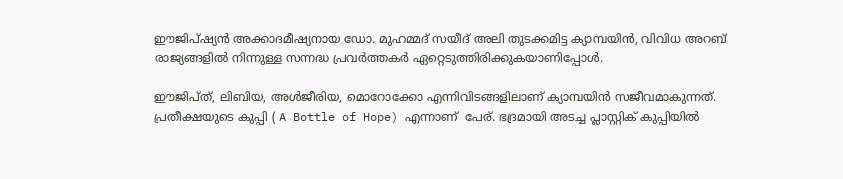ഈജിപ്ഷ്യൻ അക്കാദമീഷ്യനായ ഡോ. മുഹമ്മദ് സയീദ് അലി തുടക്കമിട്ട ക്യാമ്പയിന്‍, വിവിധ അറബ് രാജ്യങ്ങളില്‍ നിന്നുള്ള സന്നദ്ധ പ്രവര്‍ത്തകര്‍ ഏറ്റെടുത്തിരിക്കുകയാണിപ്പോള്‍.

ഈജിപ്ത്, ലിബിയ, അൾജീരിയ, മൊറോക്കോ എന്നിവിടങ്ങളിലാണ് ക്യാമ്പയിന്‍ സജീവമാകുന്നത്. പ്രതീക്ഷയുടെ കുപ്പി ( A Bottle of Hope) എന്നാണ്  പേര്. ഭദ്രമായി അടച്ച പ്ലാസ്റ്റിക് കുപ്പിയില്‍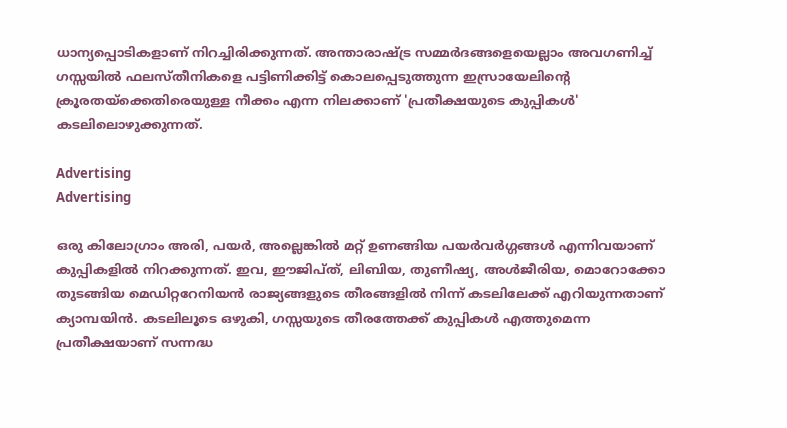ധാന്യപ്പൊടികളാണ് നിറച്ചിരിക്കുന്നത്. അന്താരാഷ്ട്ര സമ്മര്‍ദങ്ങളെയെല്ലാം അവഗണിച്ച് ഗസ്സയില്‍ ഫലസ്തീനികളെ പട്ടിണിക്കിട്ട് കൊലപ്പെടുത്തുന്ന ഇസ്രായേലിന്റെ ക്രൂരതയ്ക്കെതിരെയുള്ള നീക്കം എന്ന നിലക്കാണ് 'പ്രതീക്ഷയുടെ കുപ്പികള്‍' കടലിലൊഴുക്കുന്നത്.

Advertising
Advertising

ഒരു കിലോഗ്രാം അരി, പയർ, അല്ലെങ്കിൽ മറ്റ് ഉണങ്ങിയ പയർവർഗ്ഗങ്ങൾ എന്നിവയാണ് കുപ്പികളില്‍ നിറക്കുന്നത്. ഇവ, ഈജിപ്ത്, ലിബിയ, തുണീഷ്യ, അൾജീരിയ, മൊറോക്കോ തുടങ്ങിയ മെഡിറ്ററേനിയൻ രാജ്യങ്ങളുടെ തീരങ്ങളിൽ നിന്ന് കടലിലേക്ക് എറിയുന്നതാണ് ക്യാമ്പയിന്‍. കടലിലൂടെ ഒഴുകി, ഗസ്സയുടെ തീരത്തേക്ക് കുപ്പികള്‍ എത്തുമെന്ന പ്രതീക്ഷയാണ് സന്നദ്ധ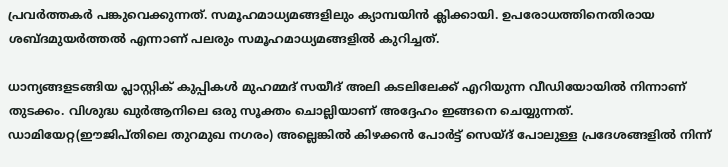പ്രവര്‍ത്തകര്‍ പങ്കുവെക്കുന്നത്. സമൂഹമാധ്യമങ്ങളിലും ക്യാമ്പയിന്‍ ക്ലിക്കായി. ഉപരോധത്തിനെതിരായ  ശബ്ദമുയര്‍ത്തല്‍ എന്നാണ് പലരും സമൂഹമാധ്യമങ്ങളില്‍ കുറിച്ചത്.

ധാന്യങ്ങളടങ്ങിയ പ്ലാസ്റ്റിക് കുപ്പികള്‍ മുഹമ്മദ് സയീദ് അലി കടലിലേക്ക് എറിയുന്ന വീഡിയോയില്‍ നിന്നാണ് തുടക്കം. വിശുദ്ധ ഖുര്‍ആനിലെ ഒരു സൂക്തം ചൊല്ലിയാണ് അദ്ദേഹം ഇങ്ങനെ ചെയ്യുന്നത്. ഡാമിയേറ്റ(ഈജിപ്തിലെ തുറമുഖ നഗരം) അല്ലെങ്കിൽ കിഴക്കൻ പോർട്ട് സെയ്ദ് പോലുള്ള പ്രദേശങ്ങളിൽ നിന്ന്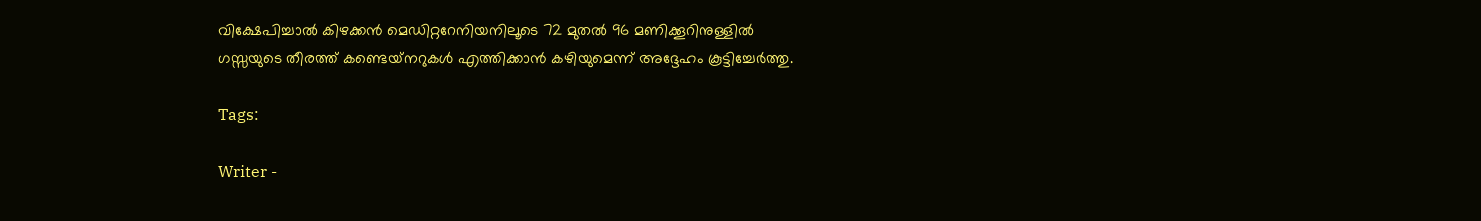വിക്ഷേപിച്ചാൽ കിഴക്കൻ മെഡിറ്ററേനിയനിലൂടെ 72 മുതൽ 96 മണിക്കൂറിനുള്ളിൽ ഗസ്സയുടെ തീരത്ത് കണ്ടെയ്‌നറുകൾ എത്തിക്കാൻ കഴിയുമെന്ന് അദ്ദേഹം കൂട്ടിച്ചേർത്തു.

Tags:

Writer -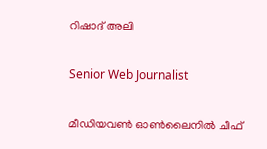റിഷാദ് അലി

Senior Web Journalist

മീഡിയവൺ ഓൺലൈനിൽ ചീഫ്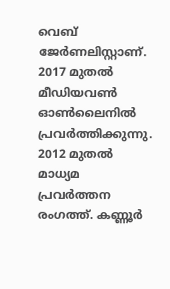വെബ് ജേർണലിസ്റ്റാണ്. 2017 മുതൽ മീഡിയവൺ ഓൺലൈനിൽ പ്രവർത്തിക്കുന്നു. 2012 മുതൽ മാധ്യമ പ്രവർത്തന രംഗത്ത്. കണ്ണൂര്‍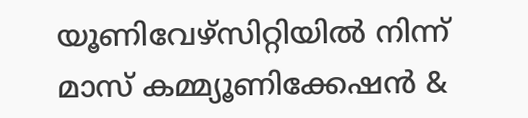യൂണിവേഴ്‌സിറ്റിയിൽ നിന്ന് മാസ് കമ്മ്യൂണിക്കേഷന്‍ &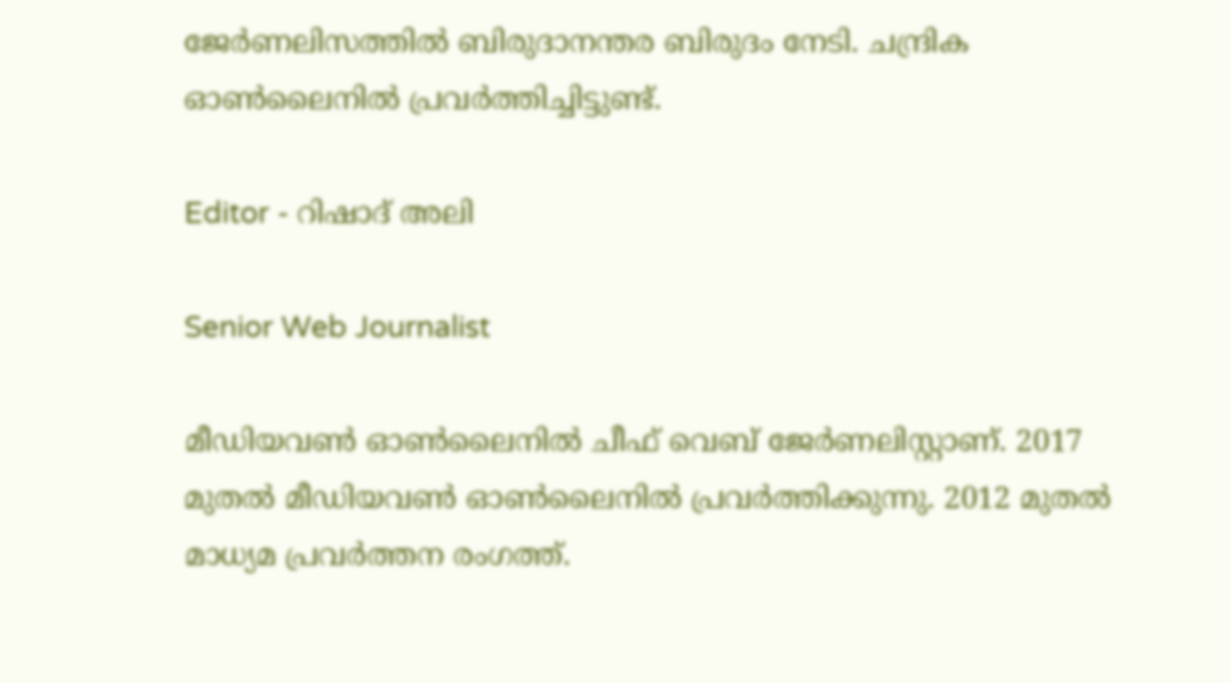ജേര്‍ണലിസത്തില്‍ ബിരുദാനന്തര ബിരുദം നേടി. ചന്ദ്രിക ഓണ്‍ലൈനില്‍ പ്രവര്‍ത്തിച്ചിട്ടുണ്ട്.

Editor - റിഷാദ് അലി

Senior Web Journalist

മീഡിയവൺ ഓൺലൈനിൽ ചീഫ് വെബ് ജേർണലിസ്റ്റാണ്. 2017 മുതൽ മീഡിയവൺ ഓൺലൈനിൽ പ്രവർത്തിക്കുന്നു. 2012 മുതൽ മാധ്യമ പ്രവർത്തന രംഗത്ത്.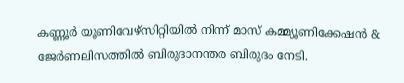കണ്ണൂര്‍ യൂണിവേഴ്‌സിറ്റിയിൽ നിന്ന് മാസ് കമ്മ്യൂണിക്കേഷന്‍ & ജേര്‍ണലിസത്തില്‍ ബിരുദാനന്തര ബിരുദം നേടി.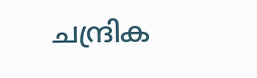ചന്ദ്രിക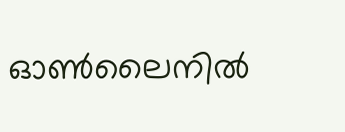ഓണ്‍ലൈനില്‍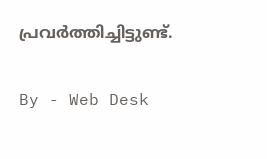പ്രവര്‍ത്തിച്ചിട്ടുണ്ട്.

By - Web Desk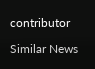contributor

Similar News